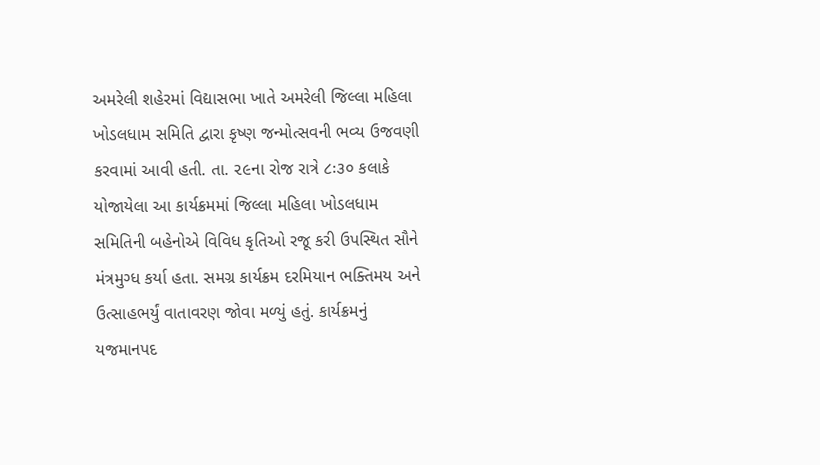અમરેલી શહેરમાં વિદ્યાસભા ખાતે અમરેલી જિલ્લા મહિલા ખોડલધામ સમિતિ દ્વારા કૃષ્ણ જન્મોત્સવની ભવ્ય ઉજવણી કરવામાં આવી હતી. તા. ૨૯ના રોજ રાત્રે ૮ઃ૩૦ કલાકે યોજાયેલા આ કાર્યક્રમમાં જિલ્લા મહિલા ખોડલધામ સમિતિની બહેનોએ વિવિધ કૃતિઓ રજૂ કરી ઉપસ્થિત સૌને મંત્રમુગ્ધ કર્યા હતા. સમગ્ર કાર્યક્રમ દરમિયાન ભક્તિમય અને ઉત્સાહભર્યું વાતાવરણ જોવા મળ્યું હતું. કાર્યક્રમનું યજમાનપદ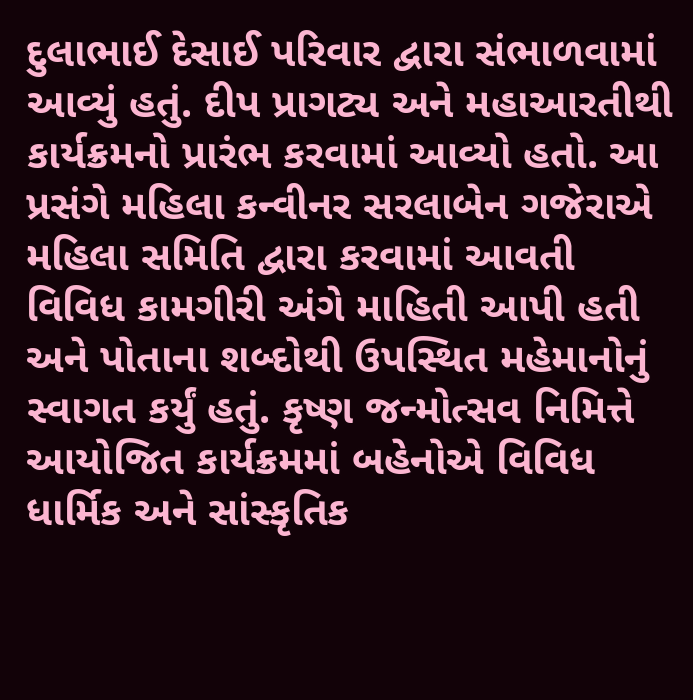દુલાભાઈ દેસાઈ પરિવાર દ્વારા સંભાળવામાં આવ્યું હતું. દીપ પ્રાગટ્ય અને મહાઆરતીથી કાર્યક્રમનો પ્રારંભ કરવામાં આવ્યો હતો. આ પ્રસંગે મહિલા કન્વીનર સરલાબેન ગજેરાએ મહિલા સમિતિ દ્વારા કરવામાં આવતી વિવિધ કામગીરી અંગે માહિતી આપી હતી અને પોતાના શબ્દોથી ઉપસ્થિત મહેમાનોનું સ્વાગત કર્યું હતું. કૃષ્ણ જન્મોત્સવ નિમિત્તે આયોજિત કાર્યક્રમમાં બહેનોએ વિવિધ ધાર્મિક અને સાંસ્કૃતિક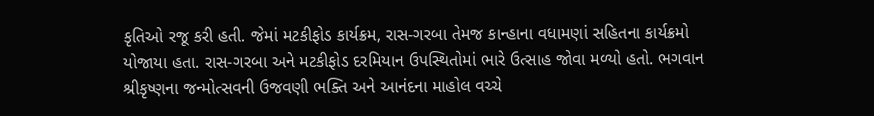કૃતિઓ રજૂ કરી હતી. જેમાં મટકીફોડ કાર્યક્રમ, રાસ-ગરબા તેમજ કાન્હાના વધામણાં સહિતના કાર્યક્રમો યોજાયા હતા. રાસ-ગરબા અને મટકીફોડ દરમિયાન ઉપસ્થિતોમાં ભારે ઉત્સાહ જોવા મળ્યો હતો. ભગવાન શ્રીકૃષ્ણના જન્મોત્સવની ઉજવણી ભક્તિ અને આનંદના માહોલ વચ્ચે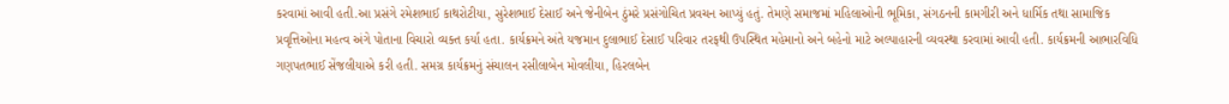કરવામાં આવી હતી.આ પ્રસંગે રમેશભાઈ કાથરોટીયા, સુરેશભાઈ દેસાઈ અને જેનીબેન ઠુંમરે પ્રસંગોચિત પ્રવચન આપ્યું હતું. તેમણે સમાજમાં મહિલાઓની ભૂમિકા, સંગઠનની કામગીરી અને ધાર્મિક તથા સામાજિક પ્રવૃત્તિઓના મહત્વ અંગે પોતાના વિચારો વ્યક્ત કર્યા હતા. કાર્યક્રમને અંતે યજમાન દુલાભાઈ દેસાઈ પરિવાર તરફથી ઉપસ્થિત મહેમાનો અને બહેનો માટે અલ્પાહારની વ્યવસ્થા કરવામાં આવી હતી. કાર્યક્રમની આભારવિધિ ગણપતભાઈ સેંજલીયાએ કરી હતી. સમગ્ર કાર્યક્રમનું સંચાલન રસીલાબેન મોવલીયા, હિરલબેન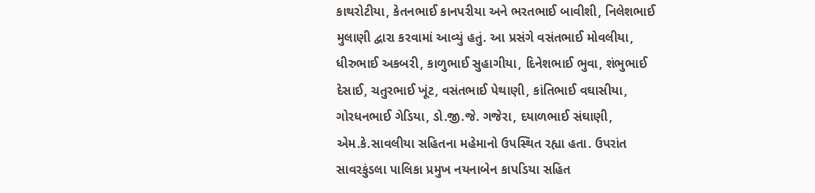કાથરોટીયા, કેતનભાઈ કાનપરીયા અને ભરતભાઈ બાવીશી, નિલેશભાઈ મુલાણી દ્વારા કરવામાં આવ્યું હતું. આ પ્રસંગે વસંતભાઈ મોવલીયા, ધીરુભાઈ અકબરી, કાળુભાઈ સુહાગીયા, દિનેશભાઈ ભુવા, શંભુભાઈ દેસાઈ, ચતુરભાઈ ખૂંટ, વસંતભાઈ પેથાણી, કાંતિભાઈ વઘાસીયા, ગોરધનભાઈ ગેડિયા, ડો.જી.જે. ગજેરા, દયાળભાઈ સંઘાણી, એમ.કે.સાવલીયા સહિતના મહેમાનો ઉપસ્થિત રહ્યા હતા. ઉપરાંત સાવરકુંડલા પાલિકા પ્રમુખ નયનાબેન કાપડિયા સહિત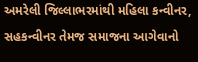અમરેલી જિલ્લાભરમાંથી મહિલા કન્વીનર, સહકન્વીનર તેમજ સમાજના આગેવાનો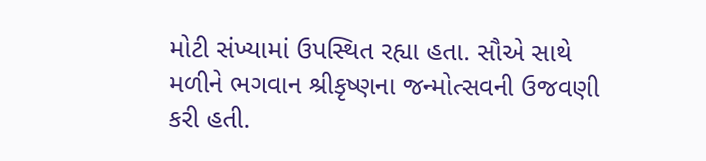મોટી સંખ્યામાં ઉપસ્થિત રહ્યા હતા. સૌએ સાથે મળીને ભગવાન શ્રીકૃષ્ણના જન્મોત્સવની ઉજવણી કરી હતી.